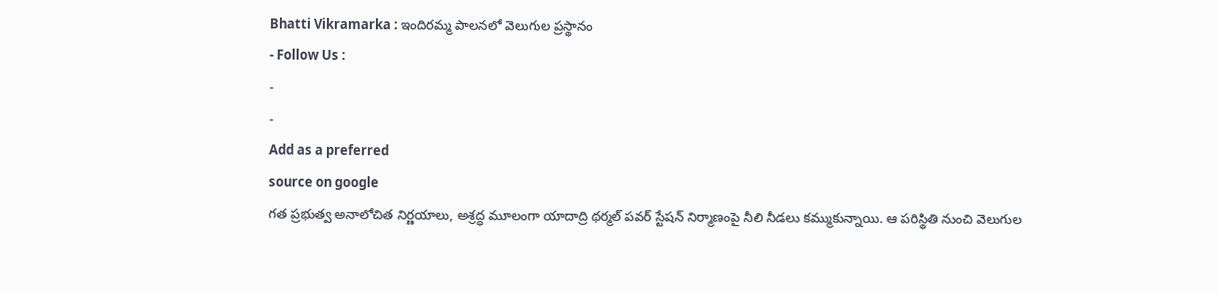Bhatti Vikramarka : ఇందిరమ్మ పాలనలో వెలుగుల ప్రస్థానం
- Follow Us :
-
-
Add as a preferred
source on google
గత ప్రభుత్వ అనాలోచిత నిర్ణయాలు, అశ్రద్ధ మూలంగా యాదాద్రి థర్మల్ పవర్ స్టేషన్ నిర్మాణంపై నీలి నీడలు కమ్ముకున్నాయి. ఆ పరిస్థితి నుంచి వెలుగుల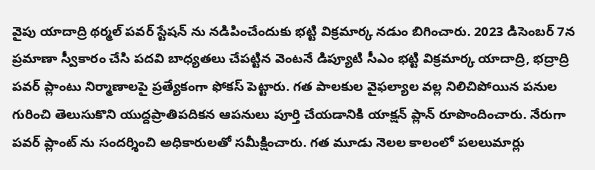వైపు యాదాద్రి థర్మల్ పవర్ స్టేషన్ ను నడిపించేందుకు భట్టి విక్రమార్క నడుం బిగించారు. 2023 డిసెంబర్ 7న ప్రమాణా స్వీకారం చేసి పదవి బాధ్యతలు చేపట్టిన వెంటనే డిప్యూటి సీఎం భట్టి విక్రమార్క యాదాద్రి, భద్రాద్రి పవర్ ప్లాంటు నిర్మాణాలపై ప్రత్యేకంగా ఫోకస్ పెట్టారు. గత పాలకుల వైఫల్యాల వల్ల నిలిచిపోయిన పనుల గురించి తెలుసుకొని యుద్దప్రాతిపదికన ఆపనులు పూర్తి చేయడానికి యాక్షన్ ప్లాన్ రూపొందించారు. నేరుగా పవర్ ప్లాంట్ ను సందర్శించి అధికారులతో సమీక్షించారు. గత మూడు నెలల కాలంలో పలలుమార్లు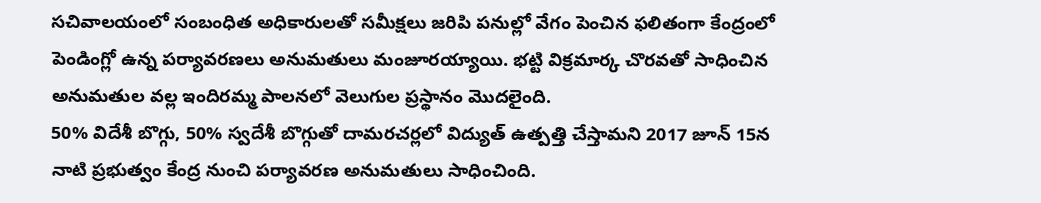సచివాలయంలో సంబంధిత అధికారులతో సమీక్షలు జరిపి పనుల్లో వేగం పెంచిన ఫలితంగా కేంద్రంలో పెండింగ్లో ఉన్న పర్యావరణలు అనుమతులు మంజూరయ్యాయి. భట్టి విక్రమార్క చొరవతో సాధించిన అనుమతుల వల్ల ఇందిరమ్మ పాలనలో వెలుగుల ప్రస్థానం మొదలైంది.
50% విదేశీ బొగ్గు, 50% స్వదేశీ బొగ్గుతో దామరచర్లలో విద్యుత్ ఉత్పత్తి చేస్తామని 2017 జూన్ 15న నాటి ప్రభుత్వం కేంద్ర నుంచి పర్యావరణ అనుమతులు సాధించింది.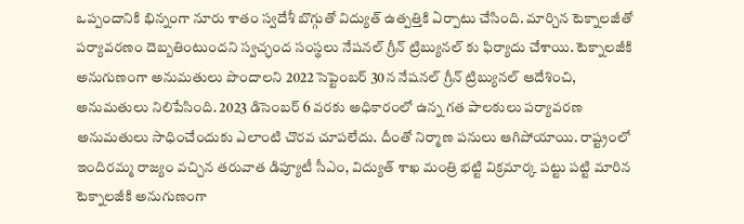ఒప్పందానికి భిన్నంగా నూరు శాతం స్వదేశీ బొగ్గుతో విద్యుత్ ఉత్పత్తికి ఏర్పాటు చేసింది. మార్చిన టెక్నాలజీతో పర్యావరణం దెబ్బతింటుందని స్వచ్ఛంద సంస్థలు నేషనల్ గ్రీన్ ట్రిబ్యునల్ కు ఫిర్యాదు చేశాయి. టెక్నాలజీకి అనుగుణంగా అనుమతులు పొందాలని 2022 సెప్టెంబర్ 30న నేషనల్ గ్రీన్ ట్రిబ్యునల్ ఆదేశించి, అనుమతులు నిలిపేసింది. 2023 డిసెంబర్ 6 వరకు అధికారంలో ఉన్న గత పాలకులు పర్యావరణ అనుమతులు సాధించేందుకు ఎలాంటి చొరవ చూపలేదు. దీంతో నిర్మాణ పనులు ఆగిపోయాయి. రాష్ట్రంలో ఇందిరమ్మ రాజ్యం వచ్చిన తరువాత డిప్యూటీ సీఎం, విద్యుత్ శాఖ మంత్రి భట్టి విక్రమార్క పట్టు పట్టి మారిన టెక్నాలజీకి అనుగుణంగా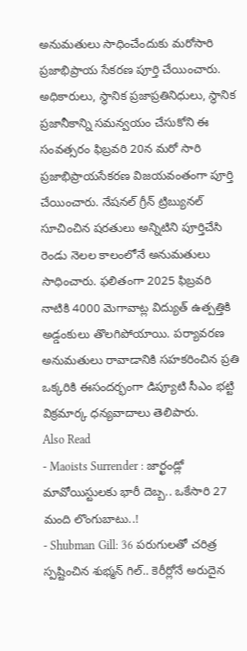అనుమతులు సాధించేందుకు మరోసారి ప్రజాభిప్రాయ సేకరణ పూర్తి చేయించారు. అధికారులు, స్థానిక ప్రజాప్రతినిధులు, స్థానిక ప్రజానీకాన్ని సమన్వయం చేసుకోని ఈ సంవత్సరం ఫిబ్రవరి 20న మరో సారి ప్రజాభిప్రాయసేకరణ విజయవంతంగా పూర్తి చేయించారు. నేషనల్ గ్రీన్ ట్రిబ్యునల్ సూచించిన షరతులు అన్నిటిని పూర్తిచేసి రెండు నెలల కాలంలోనే అనుమతులు సాధించారు. ఫలితంగా 2025 ఫిబ్రవరి నాటికి 4000 మెగావాట్ల విద్యుత్ ఉత్పత్తికి అడ్డంకులు తొలగిపోయాయి. పర్యావరణ అనుమతులు రావాడానికి సహకరించిన ప్రతి ఒక్కరికి ఈసందర్భంగా డిప్యూటి సీఎం భట్టి విక్రమార్క ధన్యవాదాలు తెలిపారు.
Also Read
- Maoists Surrender : జార్ఖండ్లో మావోయిస్టులకు భారీ దెబ్బ.. ఒకేసారి 27 మంది లొంగుబాటు..!
- Shubman Gill: 36 పరుగులతో చరిత్ర స్పష్టించిన శుభ్మన్ గిల్.. కెరీర్లోనే అరుదైన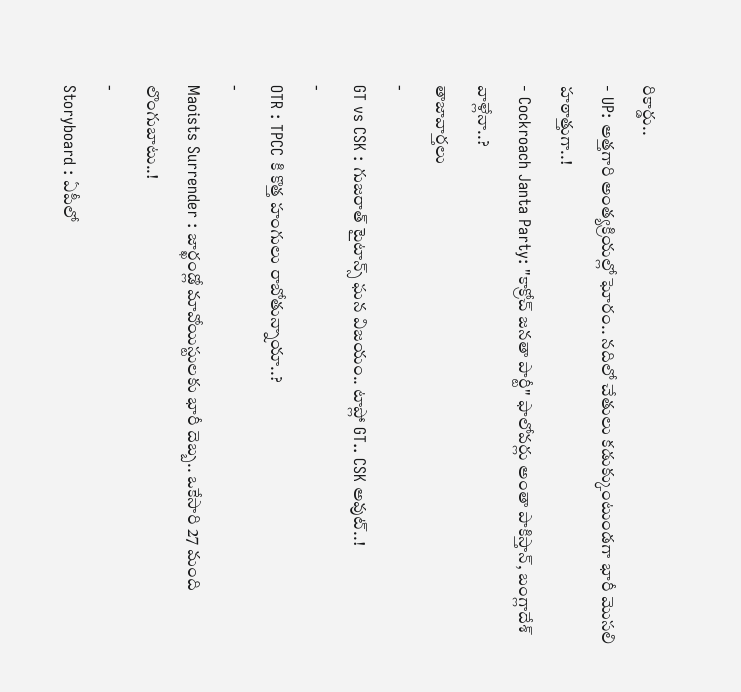రికార్డు..
- UP: అత్తగారి అంత్యక్రియల్లో ఘోరం.. నదిలో చేతులు కడుక్కుంటుండగా భారీ మొసలి హఠాత్తుగా..!
- Cockroach Janta Party: "కాక్రోచ్ జనతా పార్టీ" ఫాలోవర్లు అంతా పాకిస్తాన్, బంగ్లాదేశ్ వాళ్లేనా..?
తాజావార్తలు
-
GT vs CSK : గుజరాత్ టైటాన్స్ ఘన విజయం.. టాప్లో GT.. CSK అవుట్..!
-
OTR : TPCC కి కొత్త హంగులు రాబోతున్నాయా..?
-
Maoists Surrender : జార్ఖండ్లో మావోయిస్టులకు భారీ దెబ్బ.. ఒకేసారి 27 మంది లొంగుబాటు..!
-
Storyboard : ఏపీలో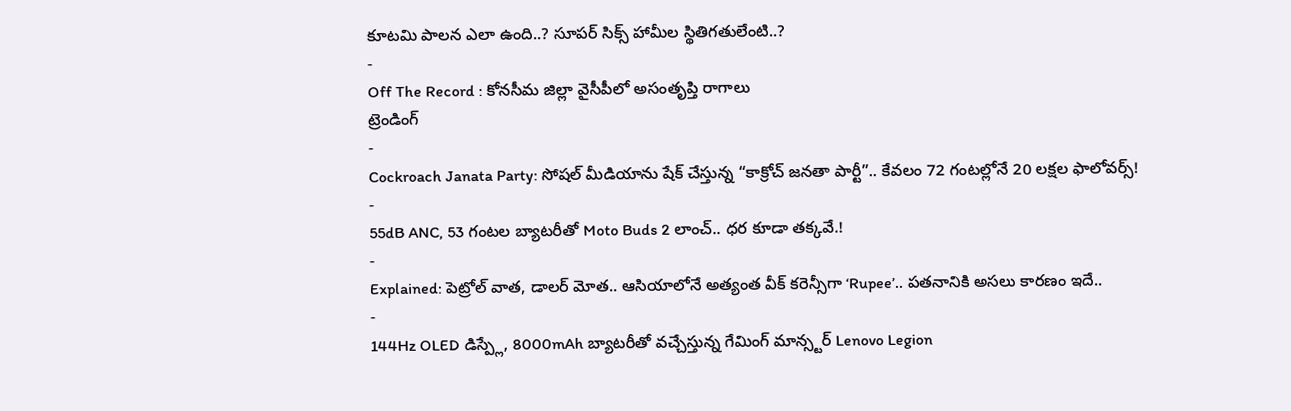కూటమి పాలన ఎలా ఉంది..? సూపర్ సిక్స్ హామీల స్థితిగతులేంటి..?
-
Off The Record : కోనసీమ జిల్లా వైసీపీలో అసంతృప్తి రాగాలు
ట్రెండింగ్
-
Cockroach Janata Party: సోషల్ మీడియాను షేక్ చేస్తున్న “కాక్రోచ్ జనతా పార్టీ”.. కేవలం 72 గంటల్లోనే 20 లక్షల ఫాలోవర్స్!
-
55dB ANC, 53 గంటల బ్యాటరీతో Moto Buds 2 లాంచ్.. ధర కూడా తక్కవే.!
-
Explained: పెట్రోల్ వాత, డాలర్ మోత.. ఆసియాలోనే అత్యంత వీక్ కరెన్సీగా ‘Rupee’.. పతనానికి అసలు కారణం ఇదే..
-
144Hz OLED డిస్ప్లే, 8000mAh బ్యాటరీతో వచ్చేస్తున్న గేమింగ్ మాన్స్టర్ Lenovo Legion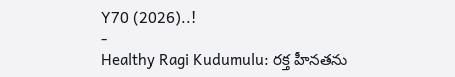Y70 (2026)..!
-
Healthy Ragi Kudumulu: రక్త హీనతను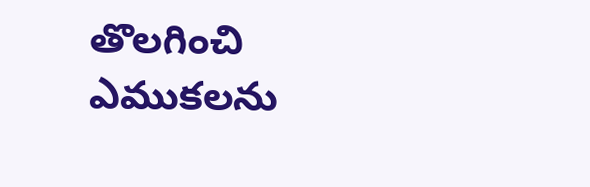తొలగించి ఎముకలను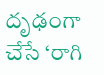దృఢంగా చేసే ‘రాగి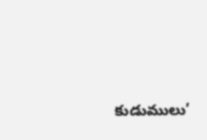కుడుములు’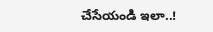చేసేయండి ఇలా..!